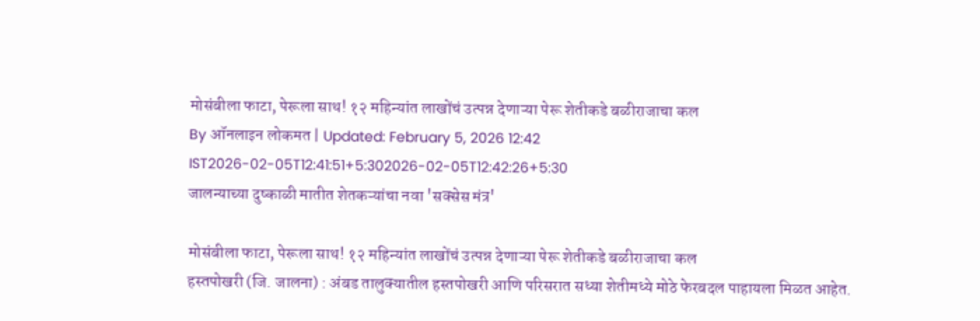मोसंबीला फाटा, पेरूला साथ! १२ महिन्यांत लाखोंचं उत्पन्न देणाऱ्या पेरू शेतीकडे बळीराजाचा कल
By ऑनलाइन लोकमत | Updated: February 5, 2026 12:42 IST2026-02-05T12:41:51+5:302026-02-05T12:42:26+5:30
जालन्याच्या दुष्काळी मातीत शेतकऱ्यांचा नवा 'सक्सेस मंत्र'

मोसंबीला फाटा, पेरूला साथ! १२ महिन्यांत लाखोंचं उत्पन्न देणाऱ्या पेरू शेतीकडे बळीराजाचा कल
हस्तपोखरी (जि. जालना) : अंबड तालुक्यातील हस्तपोखरी आणि परिसरात सध्या शेतीमध्ये मोठे फेरबदल पाहायला मिळत आहेत.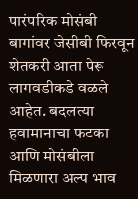पारंपरिक मोसंबी बागांवर जेसीबी फिरवून शेतकरी आता पेरू लागवडीकडे वळले आहेत. बदलत्या हवामानाचा फटका आणि मोसंबीला मिळणारा अल्प भाव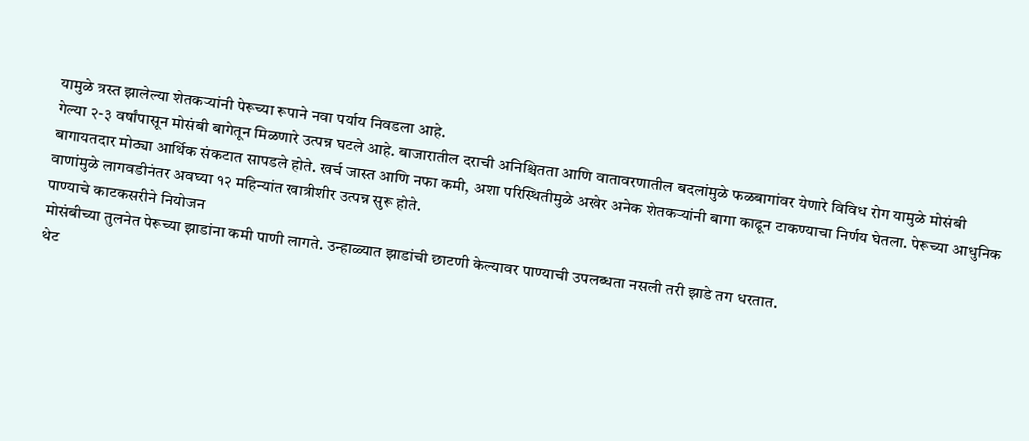यामुळे त्रस्त झालेल्या शेतकऱ्यांनी पेरूच्या रूपाने नवा पर्याय निवडला आहे.
गेल्या २-३ वर्षांपासून मोसंबी बागेतून मिळणारे उत्पन्न घटले आहे. बाजारातील दराची अनिश्चितता आणि वातावरणातील बदलांमुळे फळबागांवर येणारे विविध रोग यामुळे मोसंबी बागायतदार मोठ्या आर्थिक संकटात सापडले होते. खर्च जास्त आणि नफा कमी, अशा परिस्थितीमुळे अखेर अनेक शेतकऱ्यांनी बागा काढून टाकण्याचा निर्णय घेतला. पेरूच्या आधुनिक वाणांमुळे लागवडीनंतर अवघ्या १२ महिन्यांत खात्रीशीर उत्पन्न सुरू होते.
पाण्याचे काटकसरीने नियोजन
मोसंबीच्या तुलनेत पेरूच्या झाडांना कमी पाणी लागते. उन्हाळ्यात झाडांची छाटणी केल्यावर पाण्याची उपलब्धता नसली तरी झाडे तग धरतात.
थेट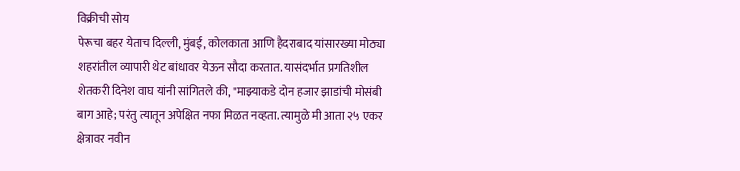विक्रीची सोय
पेरूचा बहर येताच दिल्ली, मुंबई, कोलकाता आणि हैदराबाद यांसारख्या मोठ्या शहरांतील व्यापारी थेट बांधावर येऊन सौदा करतात. यासंदर्भात प्रगतिशील शेतकरी दिनेश वाघ यांनी सांगितले की, "माझ्याकडे दोन हजार झाडांची मोसंबी बाग आहे; परंतु त्यातून अपेक्षित नफा मिळत नव्हता. त्यामुळे मी आता २५ एकर क्षेत्रावर नवीन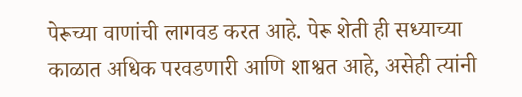पेरूच्या वाणांची लागवड करत आहे. पेरू शेती ही सध्याच्या काळात अधिक परवडणारी आणि शाश्वत आहे, असेही त्यांनी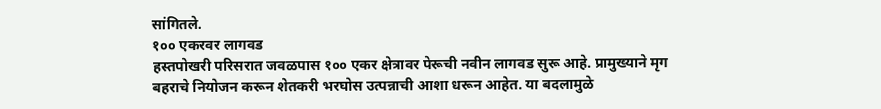सांगितले.
१०० एकरवर लागवड
हस्तपोखरी परिसरात जवळपास १०० एकर क्षेत्रावर पेरूची नवीन लागवड सुरू आहे. प्रामुख्याने मृग बहराचे नियोजन करून शेतकरी भरघोस उत्पन्नाची आशा धरून आहेत. या बदलामुळे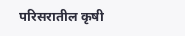परिसरातील कृषी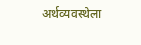अर्थव्यवस्थेला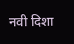नवी दिशा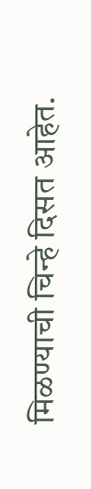मिळण्याची चिन्हे दिसत आहेत.